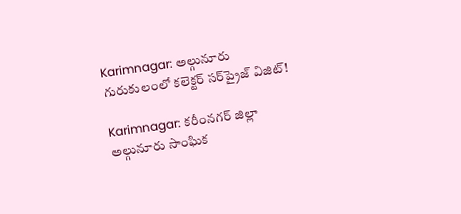Karimnagar: అల్గునూరు గురుకులంలో కలెక్టర్ సర్‌ప్రైజ్ విజిట్!

Karimnagar: కరీంనగర్ జిల్లా అల్గునూరు సాంఘిక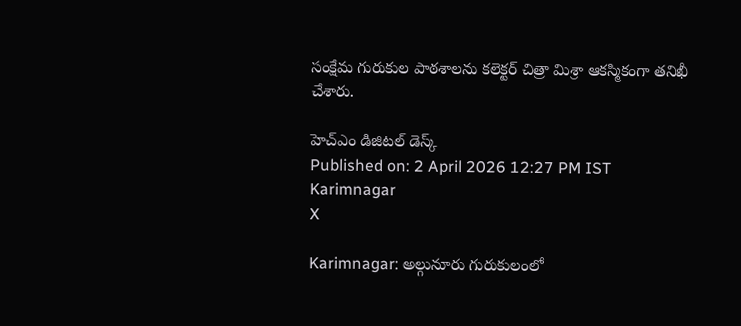సంక్షేమ గురుకుల పాఠశాలను కలెక్టర్ చిత్రా మిశ్రా ఆకస్మికంగా తనిఖీ చేశారు.

హెచ్ఎం డిజిటల్ డెస్క్
Published on: 2 April 2026 12:27 PM IST
Karimnagar
X

Karimnagar: అల్గునూరు గురుకులంలో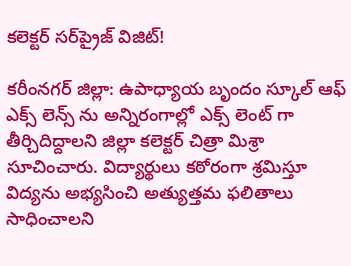కలెక్టర్ సర్‌ప్రైజ్ విజిట్!

కరీంనగర్ జిల్లా: ఉపాధ్యాయ బృందం స్కూల్ ఆఫ్ ఎక్స్ లెన్స్ ను అన్నిరంగాల్లో ఎక్స్ లెంట్ గా తీర్చిదిద్దాలని జిల్లా కలెక్టర్ చిత్రా మిశ్రా సూచించారు. విద్యార్థులు కఠోరంగా శ్రమిస్తూ విద్యను అభ్యసించి అత్యుత్తమ ఫలితాలు సాధించాలని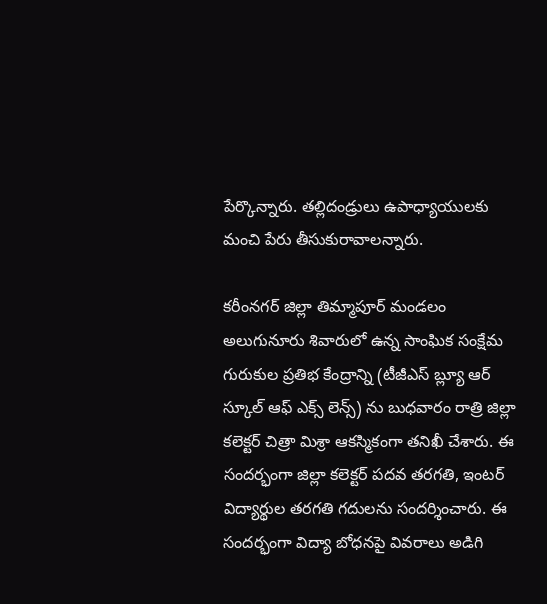పేర్కొన్నారు. తల్లిదండ్రులు ఉపాధ్యాయులకు మంచి పేరు తీసుకురావాలన్నారు.

కరీంనగర్ జిల్లా తిమ్మాపూర్ మండలం అలుగునూరు శివారులో ఉన్న సాంఘిక సంక్షేమ గురుకుల ప్రతిభ కేంద్రాన్ని (టీజీఎస్ బ్ల్యూ ఆర్ స్కూల్ ఆఫ్ ఎక్స్ లెన్స్) ను బుధవారం రాత్రి జిల్లా కలెక్టర్ చిత్రా మిశ్రా ఆకస్మికంగా తనిఖీ చేశారు. ఈ సందర్భంగా జిల్లా కలెక్టర్ పదవ తరగతి, ఇంటర్ విద్యార్థుల తరగతి గదులను సందర్శించారు. ఈ సందర్భంగా విద్యా బోధనపై వివరాలు అడిగి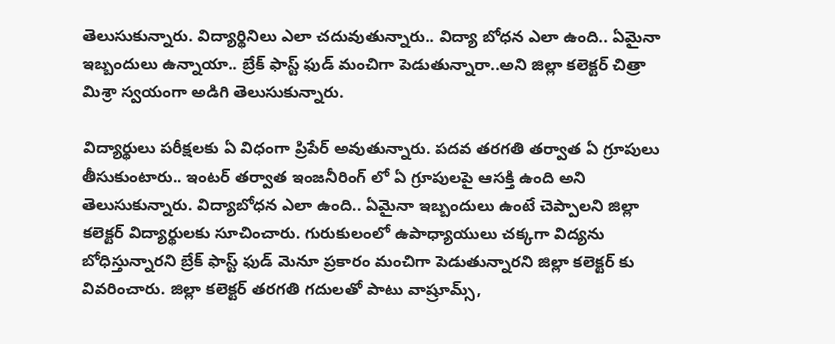తెలుసుకున్నారు. విద్యార్థినిలు ఎలా చదువుతున్నారు.. విద్యా బోధన ఎలా ఉంది.. ఏమైనా ఇబ్బందులు ఉన్నాయా.. బ్రేక్ ఫాస్ట్ ఫుడ్ మంచిగా పెడుతున్నారా..అని జిల్లా కలెక్టర్ చిత్రా మిశ్రా స్వయంగా అడిగి తెలుసుకున్నారు.

విద్యార్థులు పరీక్షలకు ఏ విధంగా ప్రిపేర్ అవుతున్నారు. పదవ తరగతి తర్వాత ఏ గ్రూపులు తీసుకుంటారు.. ఇంటర్ తర్వాత ఇంజనీరింగ్ లో ఏ గ్రూపులపై ఆసక్తి ఉంది అని తెలుసుకున్నారు. విద్యాబోధన ఎలా ఉంది.. ఏమైనా ఇబ్బందులు ఉంటే చెప్పాలని జిల్లా కలెక్టర్ విద్యార్థులకు సూచించారు. గురుకులంలో ఉపాధ్యాయులు చక్కగా విద్యను బోధిస్తున్నారని బ్రేక్ ఫాస్ట్ ఫుడ్ మెనూ ప్రకారం మంచిగా పెడుతున్నారని జిల్లా కలెక్టర్ కు వివరించారు. జిల్లా కలెక్టర్ తరగతి గదులతో పాటు వాష్రూమ్స్,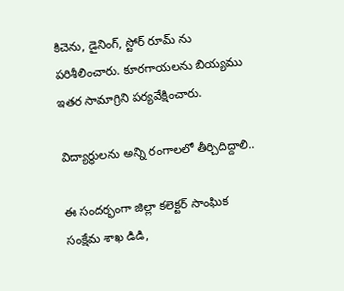కిచెను, డైనింగ్, స్టోర్ రూమ్ ను పరిశీలించారు. కూరగాయలను బియ్యము ఇతర సామాగ్రిని పర్యవేక్షించారు.

విద్యార్థులను అన్ని రంగాలలో తీర్చిదిద్దాలి..

ఈ సందర్భంగా జిల్లా కలెక్టర్ సాంఘిక సంక్షేమ శాఖ డిడి,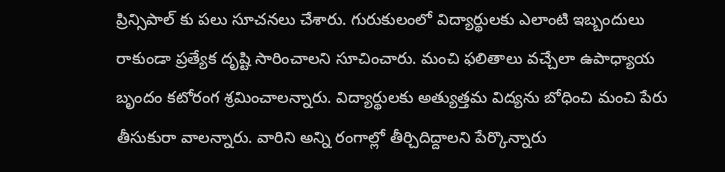ప్రిన్సిపాల్ కు పలు సూచనలు చేశారు. గురుకులంలో విద్యార్థులకు ఎలాంటి ఇబ్బందులు రాకుండా ప్రత్యేక దృష్టి సారించాలని సూచించారు. మంచి ఫలితాలు వచ్చేలా ఉపాధ్యాయ బృందం కటోరంగ శ్రమించాలన్నారు. విద్యార్థులకు అత్యుత్తమ విద్యను బోధించి మంచి పేరు తీసుకురా వాలన్నారు. వారిని అన్ని రంగాల్లో తీర్చిదిద్దాలని పేర్కొన్నారు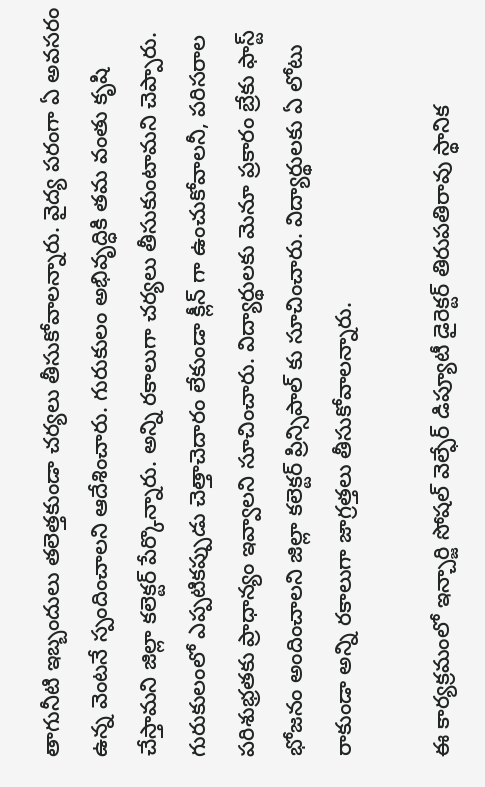తాగునీటి ఇబ్బందులు తలెత్తకుండా చర్యలు తీసుకోవాలన్నారు. వైద్య పరంగా ఏ అవసరం ఉన్న వెంటనే స్పందించాలని ఆదేశించారు. గురుకులం అభివృద్ధికి తమ వంతు కృషి చేస్తామని జిల్లా కలెక్టర్ పేర్కొన్నారు. అన్ని రకాలుగా చర్యలు తీసుకుంటామని చెప్పారు. గురుకులంలో ఎప్పటికప్పుడు చెత్తాచెదారం లేకుండా క్లీన్ గా ఉంచుకోవాలనీ, పరిసరాల పరిశుభ్రతకు ప్రాధాన్యం ఇవ్వాలని సూచించారు. విద్యార్థులకు మెనూ ప్రకారం బ్రేకు ఫాస్ట్ భోజనం అందించాలని జిల్లా కలెక్టర్ ప్రిన్సిపాల్ కు సూచించారు. విద్యార్థులకు ఏ లోటు రాకుండా అన్ని రకాలుగా జాగ్రత్తలు తీసుకోవాలన్నారు.

ఈ కార్యక్రమంలో ఇన్చార్జి సోషల్ వెల్ఫేర్ డిప్యూటీ డైరెక్టర్ తిరుపతిరావు స్థానిక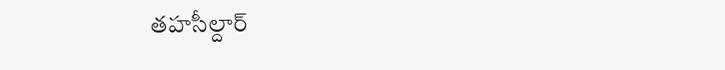తహసీల్దార్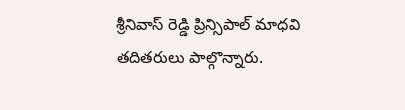శ్రీనివాస్ రెడ్డి ప్రిన్సిపాల్ మాధవి తదితరులు పాల్గొన్నారు.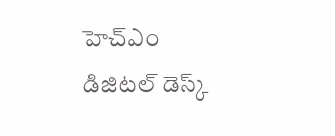హెచ్ఎం డిజిటల్ డెస్క్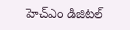హెచ్ఎం డిజిటల్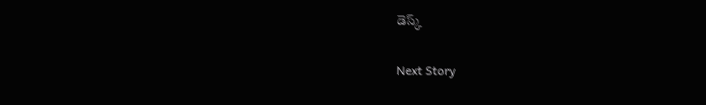డెస్క్

Next Story